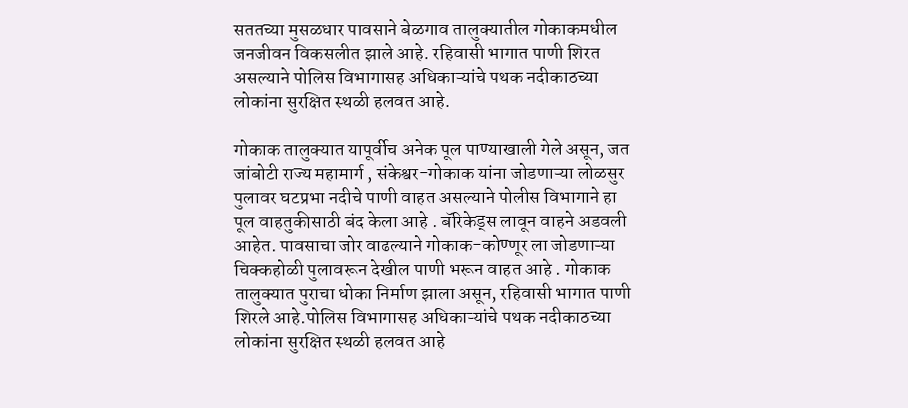सततच्या मुसळधार पावसाने बेळगाव तालुक्यातील गोकाकमधील जनजीवन विकसलीत झाले आहे. रहिवासी भागात पाणी शिरत असल्याने पोलिस विभागासह अधिकाऱ्यांचे पथक नदीकाठच्या लोकांना सुरक्षित स्थळी हलवत आहे.

गोकाक तालुक्यात यापूर्वीच अनेक पूल पाण्याखाली गेले असून, जत जांबोटी राज्य महामार्ग , संकेश्वर-गोकाक यांना जोडणाऱ्या लोळसुर पुलावर घटप्रभा नदीचे पाणी वाहत असल्याने पोलीस विभागाने हा पूल वाहतुकीसाठी बंद केला आहे . बॅरिकेड्स लावून वाहने अडवली आहेत. पावसाचा जोर वाढल्याने गोकाक-कोण्णूर ला जोडणाऱ्या चिक्कहोळी पुलावरून देखील पाणी भरून वाहत आहे . गोकाक तालुक्यात पुराचा धोका निर्माण झाला असून, रहिवासी भागात पाणी शिरले आहे.पोलिस विभागासह अधिकाऱ्यांचे पथक नदीकाठच्या लोकांना सुरक्षित स्थळी हलवत आहे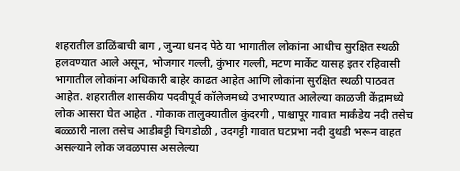शहरातील डाळिंबाची बाग , जुन्या धनद पेठे या भागातील लोकांना आधीच सुरक्षित स्थळी हलवण्यात आले असून, भोजगार गल्ली, कुंभार गल्ली, मटण मार्केट यासह इतर रहिवासी भागातील लोकांना अधिकारी बाहेर काढत आहेत आणि लोकांना सुरक्षित स्थळी पाठवत आहेत. शहरातील शासकीय पदवीपूर्व कॉलेजमध्ये उभारण्यात आलेल्या काळजी केंद्रामध्ये लोक आसरा घेत आहेत . गोकाक तालुक्यातील कुंदरगी , पाश्चापूर गावात मार्कंडेय नदी तसेच बळ्ळारी नाला तसेच आडीबट्टी चिगडोळी , उदगट्टी गावात घटप्रभा नदी दुथडी भरून वाहत असल्याने लोक जवळपास असलेल्या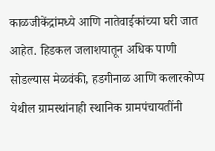काळजीकेंद्रांमध्ये आणि नातेवाईकांच्या घरी जात आहेत. हिडकल जलाशयातून अधिक पाणी सोडल्यास मेळवंकी, हडगीनाळ आणि कलारकोप्प येथील ग्रामस्थांनाही स्थानिक ग्रामपंचायतींनी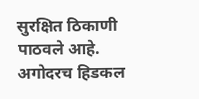सुरक्षित ठिकाणी पाठवले आहे.
अगोदरच हिडकल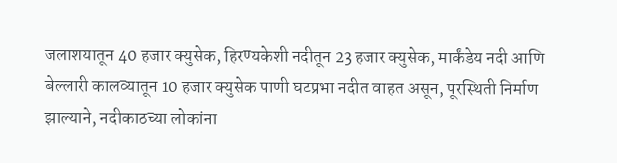जलाशयातून 40 हजार क्युसेक, हिरण्यकेशी नदीतून 23 हजार क्युसेक, मार्कंडेय नदी आणि बेल्लारी कालव्यातून 10 हजार क्युसेक पाणी घटप्रभा नदीत वाहत असून, पूरस्थिती निर्माण झाल्याने, नदीकाठच्या लोकांना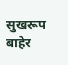सुखरूप बाहेर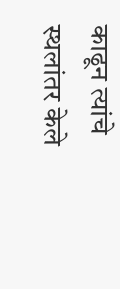काढून त्यांचे स्थलांतर केले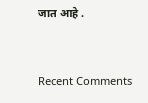जात आहे .


Recent Comments